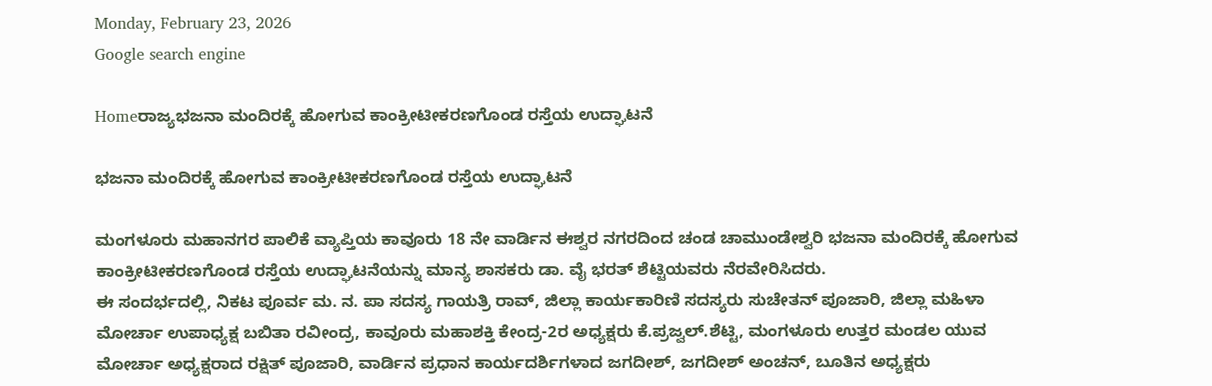Monday, February 23, 2026
Google search engine

Homeರಾಜ್ಯಭಜನಾ ಮಂದಿರಕ್ಕೆ ಹೋಗುವ ಕಾಂಕ್ರೀಟೀಕರಣಗೊಂಡ ರಸ್ತೆಯ ಉದ್ಘಾಟನೆ

ಭಜನಾ ಮಂದಿರಕ್ಕೆ ಹೋಗುವ ಕಾಂಕ್ರೀಟೀಕರಣಗೊಂಡ ರಸ್ತೆಯ ಉದ್ಘಾಟನೆ

ಮಂಗಳೂರು ಮಹಾನಗರ ಪಾಲಿಕೆ ವ್ಯಾಪ್ತಿಯ ಕಾವೂರು 18 ನೇ ವಾರ್ಡಿನ ಈಶ್ವರ ನಗರದಿಂದ ಚಂಡ ಚಾಮುಂಡೇಶ್ವರಿ ಭಜನಾ ಮಂದಿರಕ್ಕೆ ಹೋಗುವ ಕಾಂಕ್ರೀಟೀಕರಣಗೊಂಡ ರಸ್ತೆಯ ಉದ್ಘಾಟನೆಯನ್ನು ಮಾನ್ಯ ಶಾಸಕರು ಡಾ. ವೈ ಭರತ್ ಶೆಟ್ಟಿಯವರು ನೆರವೇರಿಸಿದರು.
ಈ ಸಂದರ್ಭದಲ್ಲಿ, ನಿಕಟ ಪೂರ್ವ ಮ. ನ. ಪಾ ಸದಸ್ಯ ಗಾಯತ್ರಿ ರಾವ್, ಜಿಲ್ಲಾ ಕಾರ್ಯಕಾರಿಣಿ ಸದಸ್ಯರು ಸುಚೇತನ್ ಪೂಜಾರಿ, ಜಿಲ್ಲಾ ಮಹಿಳಾ ಮೋರ್ಚಾ ಉಪಾಧ್ಯಕ್ಷ ಬಬಿತಾ ರವೀಂದ್ರ, ಕಾವೂರು ಮಹಾಶಕ್ತಿ ಕೇಂದ್ರ-2ರ ಅಧ್ಯಕ್ಷರು ಕೆ.ಪ್ರಜ್ವಲ್.ಶೆಟ್ಟಿ, ಮಂಗಳೂರು ಉತ್ತರ ಮಂಡಲ ಯುವ ಮೋರ್ಚಾ ಅಧ್ಯಕ್ಷರಾದ ರಕ್ಷಿತ್ ಪೂಜಾರಿ, ವಾರ್ಡಿನ ಪ್ರಧಾನ ಕಾರ್ಯದರ್ಶಿಗಳಾದ ಜಗದೀಶ್, ಜಗದೀಶ್ ಅಂಚನ್, ಬೂತಿನ ಅಧ್ಯಕ್ಷರು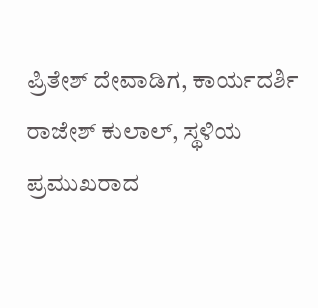ಪ್ರಿತೇಶ್ ದೇವಾಡಿಗ, ಕಾರ್ಯದರ್ಶಿ ರಾಜೇಶ್ ಕುಲಾಲ್, ಸ್ಥಳಿಯ ಪ್ರಮುಖರಾದ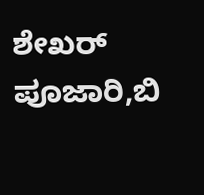ಶೇಖರ್ ಪೂಜಾರಿ,ಬಿ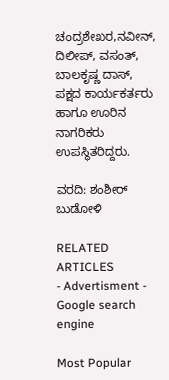ಚಂದ್ರಶೇಖರ,ನವೀನ್, ದಿಲೀಪ್, ವಸಂತ್, ಬಾಲಕೃಷ್ಣ ದಾಸ್, ಪಕ್ಷದ ಕಾರ್ಯಕರ್ತರು ಹಾಗೂ ಊರಿನ ನಾಗರಿಕರು ಉಪಸ್ಥಿತರಿದ್ದರು.

ವರದಿ: ಶಂಶೀರ್ ಬುಡೋಳಿ

RELATED ARTICLES
- Advertisment -
Google search engine

Most Popular